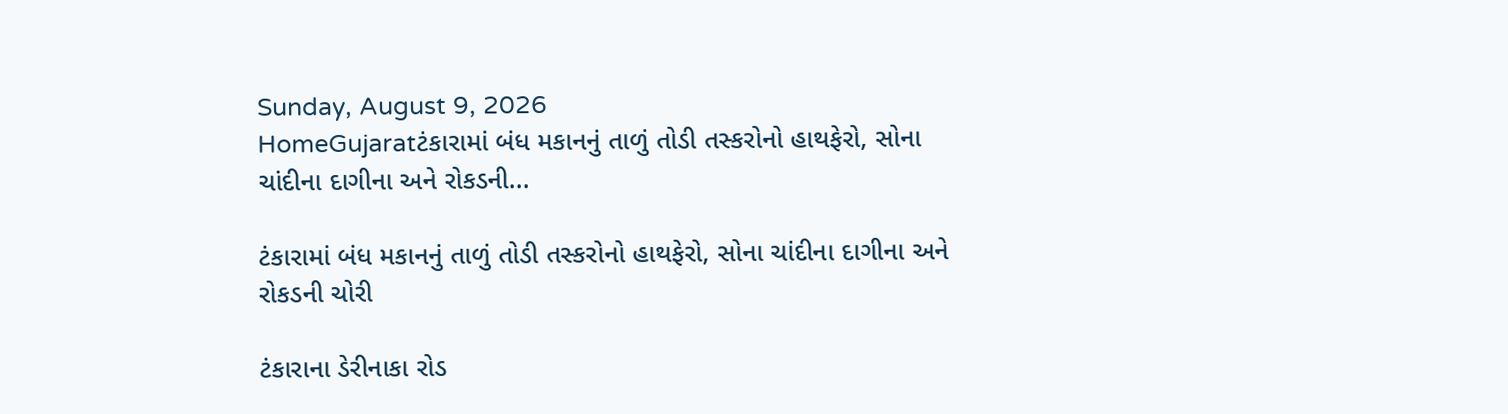Sunday, August 9, 2026
HomeGujaratટંકારામાં બંધ મકાનનું તાળું તોડી તસ્કરોનો હાથફેરો, સોના ચાંદીના દાગીના અને રોકડની...

ટંકારામાં બંધ મકાનનું તાળું તોડી તસ્કરોનો હાથફેરો, સોના ચાંદીના દાગીના અને રોકડની ચોરી

ટંકારાના ડેરીનાકા રોડ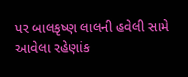પર બાલકૃષ્ણ લાલની હવેલી સામે આવેલા રહેણાંક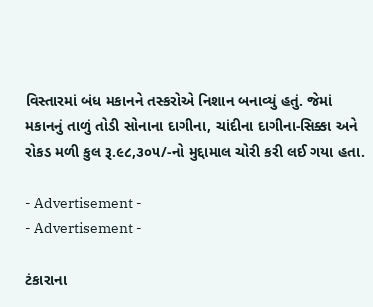વિસ્તારમાં બંધ મકાનને તસ્કરોએ નિશાન બનાવ્યું હતું. જેમાં મકાનનું તાળું તોડી સોનાના દાગીના, ચાંદીના દાગીના-સિક્કા અને રોકડ મળી કુલ રૂ.૯૮,૩૦૫/-નો મુદ્દામાલ ચોરી કરી લઈ ગયા હતા.

- Advertisement -
- Advertisement -

ટંકારાના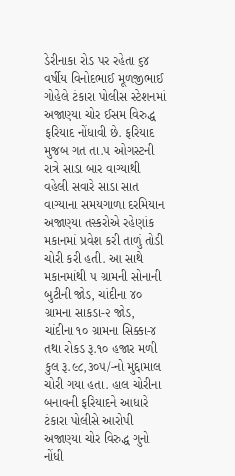ડેરીનાકા રોડ પર રહેતા ૬૪ વર્ષીય વિનોદભાઈ મૂળજીભાઈ ગોહેલે ટંકારા પોલીસ સ્ટેશનમાં અજાણ્યા ચોર ઈસમ વિરુદ્ધ ફરિયાદ નોંધાવી છે. ફરિયાદ મુજબ ગત તા.૫ ઓગસ્ટની રાત્રે સાડા બાર વાગ્યાથી વહેલી સવારે સાડા સાત વાગ્યાના સમયગાળા દરમિયાન અજાણ્યા તસ્કરોએ રહેણાંક મકાનમાં પ્રવેશ કરી તાળું તોડી ચોરી કરી હતી. આ સાથે મકાનમાંથી ૫ ગ્રામની સોનાની બુટીની જોડ, ચાંદીના ૪૦ ગ્રામના સાકડા-૨ જોડ, ચાંદીના ૧૦ ગ્રામના સિક્કા-૪ તથા રોકડ રૂ.૧૦ હજાર મળી કુલ રૂ.૯૮,૩૦૫/-નો મુદ્દામાલ ચોરી ગયા હતા. હાલ ચોરીના બનાવની ફરિયાદને આધારે ટંકારા પોલીસે આરોપી અજાણ્યા ચોર વિરુદ્ધ ગુનો નોંધી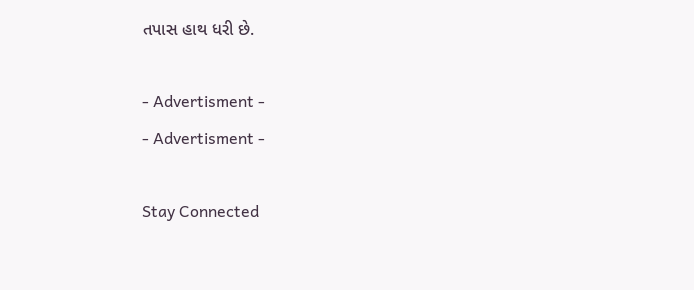તપાસ હાથ ધરી છે.

- Advertisment -
- Advertisment -

Stay Connected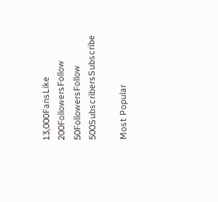13,000FansLike
200FollowersFollow
50FollowersFollow
500SubscribersSubscribe

Most Popular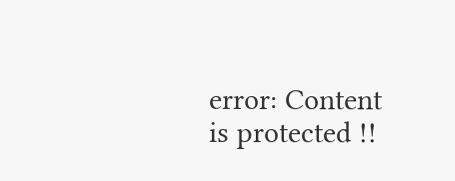error: Content is protected !!